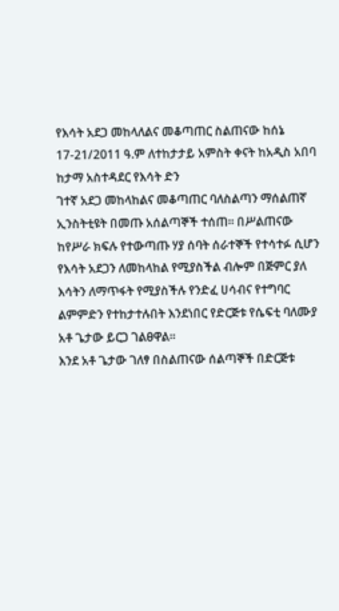የእሳት አደጋ መከላለልና መቆጣጠር ስልጠናው ከሰኔ 17-21/2011 ዓ.ም ለተከታታይ አምስት ቀናት ከአዲስ አበባ ከታማ አስተዳደር የእሳት ድን
ገተኛ አደጋ መከላከልና መቆጣጠር ባለስልጣን ማሰልጠኛ ኢንስትቲዩት በመጡ አሰልጣኞች ተሰጠ፡፡ በሥልጠናው ከየሥራ ክፍሉ የተውጣጡ ሃያ ሰባት ሰራተኞች የተሳተፉ ሲሆን የእሳት አደጋን ለመከላከል የሚያስችል ብሎም በጅምር ያለ እሳትን ለማጥፋት የሚያስችሉ የንድፈ ሀሳብና የተግባር ልምምድን የተከታተሉበት እንደነበር የድርጅቱ የሴፍቲ ባለሙያ አቶ ጌታው ይርጋ ገልፀዋል፡፡
እንደ አቶ ጌታው ገለፃ በስልጠናው ሰልጣኞች በድርጅቱ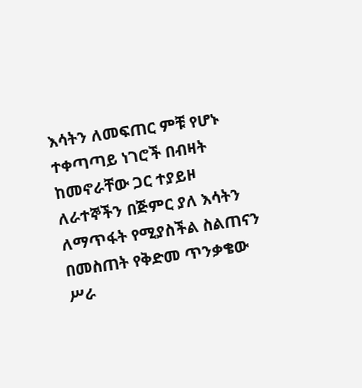እሳትን ለመፍጠር ምቹ የሆኑ ተቀጣጣይ ነገሮች በብዛት ከመኖራቸው ጋር ተያይዞ ለራተኞችን በጅምር ያለ እሳትን ለማጥፋት የሚያስችል ስልጠናን በመስጠት የቅድመ ጥንቃቄው ሥራ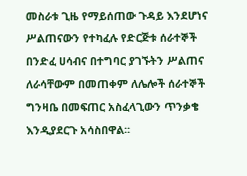መስራቱ ጊዜ የማይሰጠው ጉዳይ እንደሆነና ሥልጠናውን የተካፈሉ የድርጅቱ ሰራተኞች በንድፈ ሀሳብና በተግባር ያገኙትን ሥልጠና ለራሳቸውም በመጠቀም ለሌሎች ሰራተኞች ግንዛቤ በመፍጠር አስፈላጊውን ጥንቃቄ እንዲያደርጉ አሳስበዋል፡፡